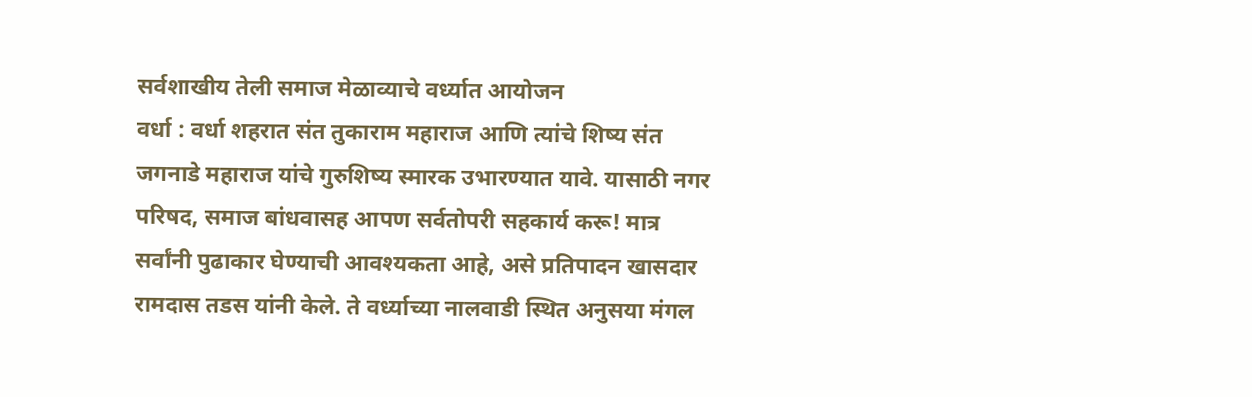सर्वशाखीय तेली समाज मेळाव्याचे वर्ध्यात आयोजन
वर्धा : वर्धा शहरात संत तुकाराम महाराज आणि त्यांचे शिष्य संत जगनाडे महाराज यांचे गुरुशिष्य स्मारक उभारण्यात यावे. यासाठी नगर परिषद, समाज बांधवासह आपण सर्वतोपरी सहकार्य करू! मात्र सर्वांनी पुढाकार घेण्याची आवश्यकता आहे, असे प्रतिपादन खासदार रामदास तडस यांनी केले. ते वर्ध्याच्या नालवाडी स्थित अनुसया मंगल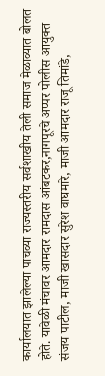कार्यालयात झालेल्या पाचव्या राज्यस्तरीय सर्वशाखीय तेली समाज मेळाव्यात बोलत होते. यावेळी मंचावर आमदार रामदास आंबटकर,नागपूरचे अप्पर पोलीस आयुक्त संजय पाटील, माजी खासदार सुरेश वाघमारे, माजी आमदार राजू तिमांडे,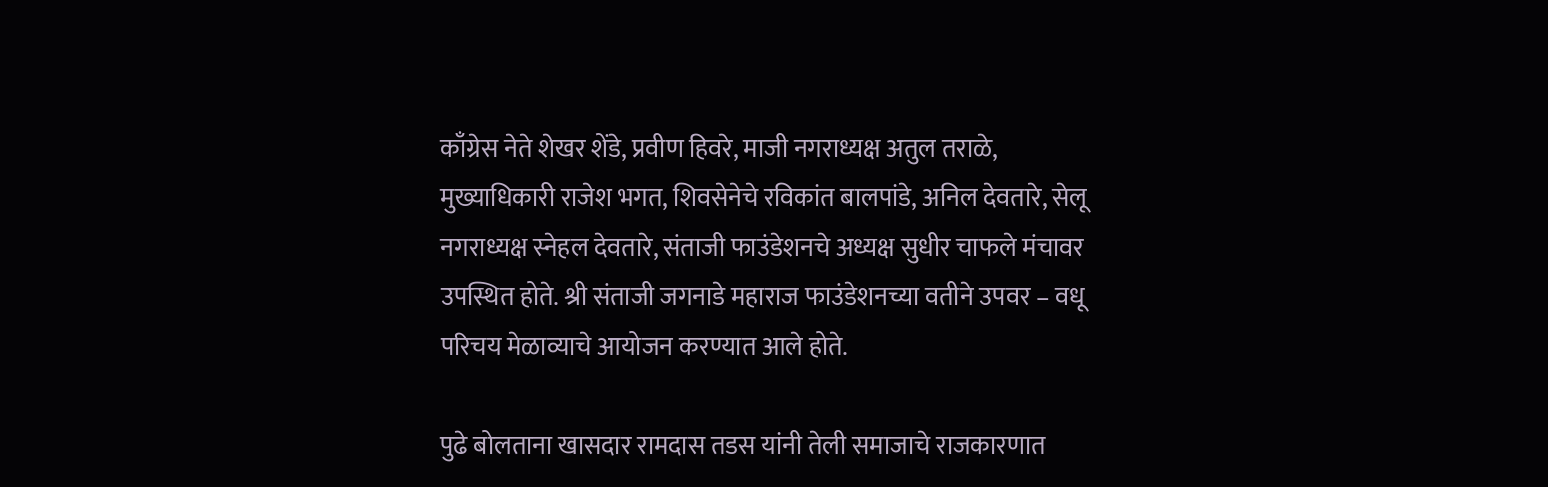काँग्रेस नेते शेखर शेंडे, प्रवीण हिवरे, माजी नगराध्यक्ष अतुल तराळे, मुख्याधिकारी राजेश भगत, शिवसेनेचे रविकांत बालपांडे, अनिल देवतारे, सेलू नगराध्यक्ष स्नेहल देवतारे, संताजी फाउंडेशनचे अध्यक्ष सुधीर चाफले मंचावर उपस्थित होते. श्री संताजी जगनाडे महाराज फाउंडेशनच्या वतीने उपवर – वधू परिचय मेळाव्याचे आयोजन करण्यात आले होते.

पुढे बोलताना खासदार रामदास तडस यांनी तेली समाजाचे राजकारणात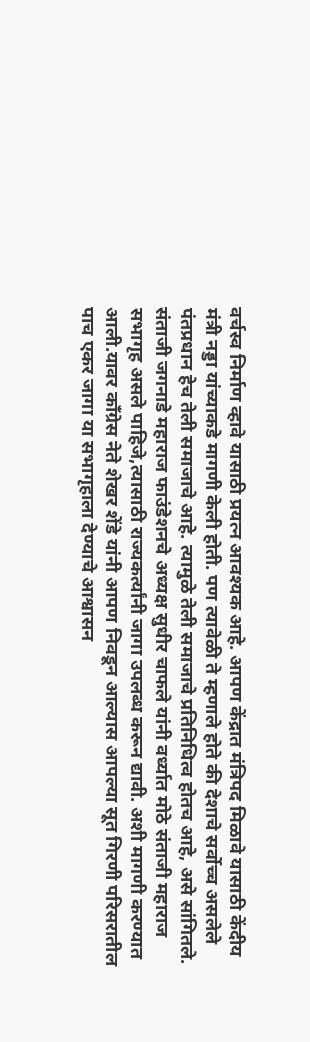वर्चस्व निर्माण व्हावे यासाठी प्रयत्न आवश्यक आहे. आपण केंद्रात मंत्रिपद मिळावे यासाठी केंदीय मंत्री नड्डा यांच्याकडे मागणी केली होती. पण त्यावेळी ते म्हणाले होते की देशाचे सर्वोच्च असलेले पंतप्रधान हेच तेली समाजाचे आहे. त्यामुळे तेली समाजाचे प्रतिनिधित्व होतच आहे, असे सांगितले. संताजी जगनाडे महाराज फाउंडेशनचे अध्यक्ष सुधीर चाफले यांनी वर्ध्यात मोठे संताजी महाराज सभागृह असले पाहिजे,त्यासाठी राज्यकर्त्यांनी जागा उपलब्ध करून द्यावी. अशी मागणी करण्यात आली.यावर काँग्रेस नेते शेखर शेंडे यांनी आपण निवडून आल्यास आपल्या सूत गिरणी परिसरातील पाच एकर जागा या सभागृहाला देण्याचे आश्वासन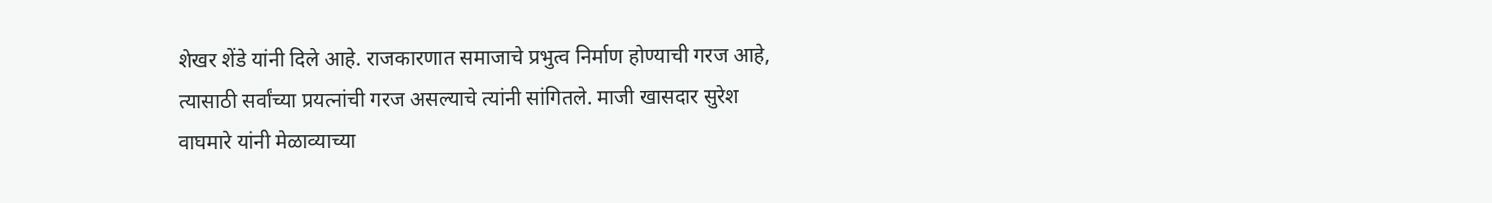शेखर शेंडे यांनी दिले आहे. राजकारणात समाजाचे प्रभुत्व निर्माण होण्याची गरज आहे, त्यासाठी सर्वांच्या प्रयत्नांची गरज असल्याचे त्यांनी सांगितले. माजी खासदार सुरेश वाघमारे यांनी मेळाव्याच्या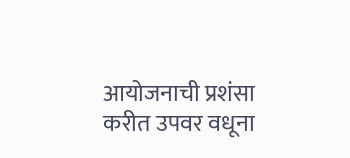आयोजनाची प्रशंसा करीत उपवर वधूना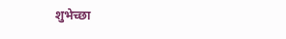शुभेच्छा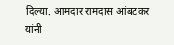दिल्या. आमदार रामदास आंबटकर यांनी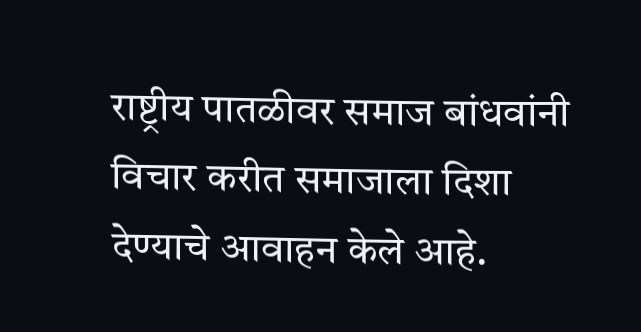राष्ट्रीय पातळीवर समाज बांधवांनी विचार करीत समाजाला दिशा देण्याचे आवाहन केले आहे.